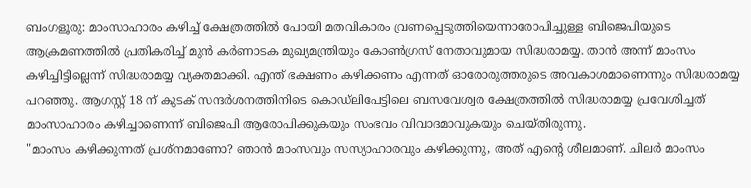ബംഗളൂരു: മാംസാഹാരം കഴിച്ച് ക്ഷേത്രത്തിൽ പോയി മതവികാരം വ്രണപ്പെടുത്തിയെന്നാരോപിച്ചുള്ള ബിജെപിയുടെ ആക്രമണത്തിൽ പ്രതികരിച്ച് മുൻ കർണാടക മുഖ്യമന്ത്രിയും കോൺഗ്രസ് നേതാവുമായ സിദ്ധരാമയ്യ. താൻ അന്ന് മാംസം കഴിച്ചിട്ടില്ലെന്ന് സിദ്ധരാമയ്യ വ്യക്തമാക്കി. എന്ത് ഭക്ഷണം കഴിക്കണം എന്നത് ഓരോരുത്തരുടെ അവകാശമാണെന്നും സിദ്ധരാമയ്യ പറഞ്ഞു. ആഗസ്റ്റ് 18 ന് കുടക് സന്ദർശനത്തിനിടെ കൊഡ്ലിപേട്ടിലെ ബസവേശ്വര ക്ഷേത്രത്തിൽ സിദ്ധരാമയ്യ പ്രവേശിച്ചത് മാംസാഹാരം കഴിച്ചാണെന്ന് ബിജെപി ആരോപിക്കുകയും സംഭവം വിവാദമാവുകയും ചെയ്തിരുന്നു.
"മാംസം കഴിക്കുന്നത് പ്രശ്നമാണോ? ഞാൻ മാംസവും സസ്യാഹാരവും കഴിക്കുന്നു, അത് എന്റെ ശീലമാണ്. ചിലർ മാംസം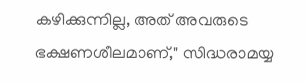കഴിക്കുന്നില്ല, അത് അവരുടെ ഭക്ഷണശീലമാണ്," സിദ്ധരാമയ്യ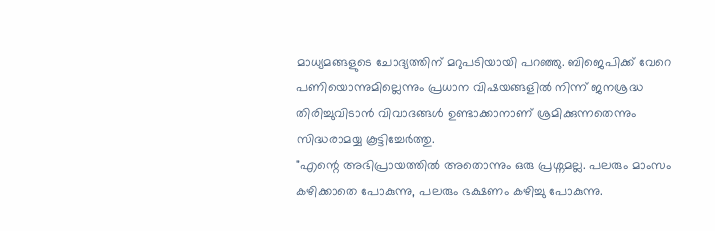മാധ്യമങ്ങളുടെ ചോദ്യത്തിന് മറുപടിയായി പറഞ്ഞു. ബിജെപിക്ക് വേറെ പണിയൊന്നുമില്ലെന്നും പ്രധാന വിഷയങ്ങളിൽ നിന്ന് ജനശ്രദ്ധ തിരിച്ചുവിടാൻ വിവാദങ്ങൾ ഉണ്ടാക്കാനാണ് ശ്രമിക്കുന്നതെന്നും സിദ്ധരാമയ്യ കൂട്ടിച്ചേർത്തു.
"എന്റെ അഭിപ്രായത്തിൽ അതൊന്നും ഒരു പ്രശ്നമല്ല. പലരും മാംസം കഴിക്കാതെ പോകുന്നു, പലരും ഭക്ഷണം കഴിച്ചു പോകുന്നു.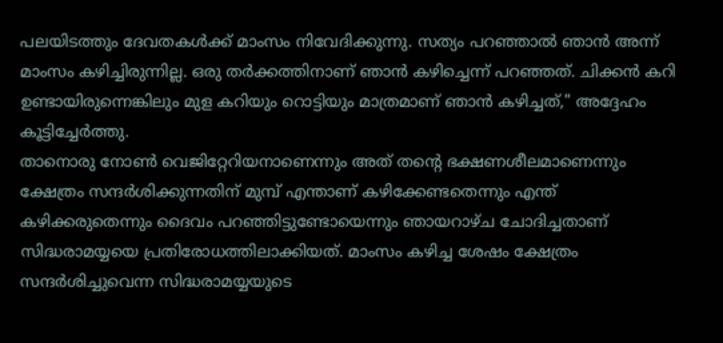പലയിടത്തും ദേവതകൾക്ക് മാംസം നിവേദിക്കുന്നു. സത്യം പറഞ്ഞാൽ ഞാൻ അന്ന് മാംസം കഴിച്ചിരുന്നില്ല. ഒരു തർക്കത്തിനാണ് ഞാൻ കഴിച്ചെന്ന് പറഞ്ഞത്. ചിക്കൻ കറി ഉണ്ടായിരുന്നെങ്കിലും മുള കറിയും റൊട്ടിയും മാത്രമാണ് ഞാൻ കഴിച്ചത്," അദ്ദേഹം കൂട്ടിച്ചേർത്തു.
താനൊരു നോൺ വെജിറ്റേറിയനാണെന്നും അത് തന്റെ ഭക്ഷണശീലമാണെന്നും ക്ഷേത്രം സന്ദർശിക്കുന്നതിന് മുമ്പ് എന്താണ് കഴിക്കേണ്ടതെന്നും എന്ത് കഴിക്കരുതെന്നും ദൈവം പറഞ്ഞിട്ടുണ്ടോയെന്നും ഞായറാഴ്ച ചോദിച്ചതാണ് സിദ്ധരാമയ്യയെ പ്രതിരോധത്തിലാക്കിയത്. മാംസം കഴിച്ച ശേഷം ക്ഷേത്രം സന്ദർശിച്ചുവെന്ന സിദ്ധരാമയ്യയുടെ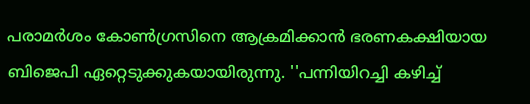പരാമർശം കോൺഗ്രസിനെ ആക്രമിക്കാൻ ഭരണകക്ഷിയായ ബിജെപി ഏറ്റെടുക്കുകയായിരുന്നു. ''പന്നിയിറച്ചി കഴിച്ച്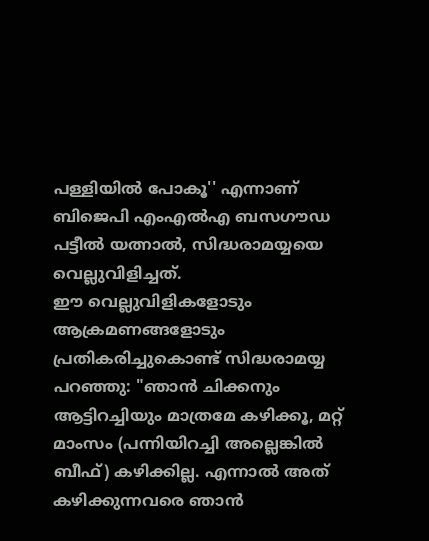പള്ളിയിൽ പോകൂ'' എന്നാണ് ബിജെപി എംഎൽഎ ബസഗൗഡ പട്ടീൽ യത്നാൽ, സിദ്ധരാമയ്യയെ വെല്ലുവിളിച്ചത്.
ഈ വെല്ലുവിളികളോടും ആക്രമണങ്ങളോടും പ്രതികരിച്ചുകൊണ്ട് സിദ്ധരാമയ്യ പറഞ്ഞു: "ഞാൻ ചിക്കനും ആട്ടിറച്ചിയും മാത്രമേ കഴിക്കൂ, മറ്റ് മാംസം (പന്നിയിറച്ചി അല്ലെങ്കിൽ ബീഫ്) കഴിക്കില്ല. എന്നാൽ അത് കഴിക്കുന്നവരെ ഞാൻ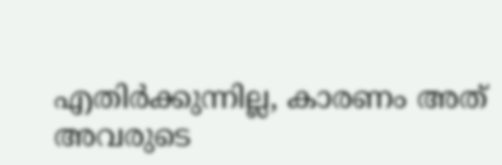എതിർക്കുന്നില്ല, കാരണം അത് അവരുടെ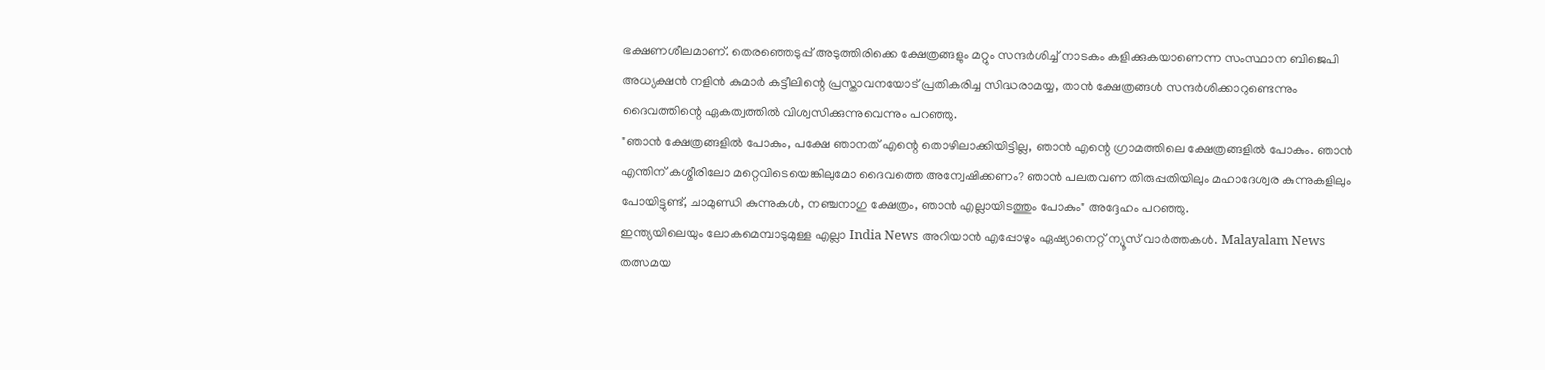ഭക്ഷണശീലമാണ്. തെരഞ്ഞെടുപ്പ് അടുത്തിരിക്കെ ക്ഷേത്രങ്ങളും മറ്റും സന്ദർശിച്ച് നാടകം കളിക്കുകയാണെന്ന സംസ്ഥാന ബിജെപി അധ്യക്ഷൻ നളിൻ കുമാർ കട്ടീലിന്റെ പ്രസ്താവനയോട് പ്രതികരിച്ച സിദ്ധരാമയ്യ, താൻ ക്ഷേത്രങ്ങൾ സന്ദർശിക്കാറുണ്ടെന്നും ദൈവത്തിന്റെ ഏകത്വത്തിൽ വിശ്വസിക്കുന്നുവെന്നും പറഞ്ഞു.
"ഞാൻ ക്ഷേത്രങ്ങളിൽ പോകും, പക്ഷേ ഞാനത് എന്റെ തൊഴിലാക്കിയിട്ടില്ല, ഞാൻ എന്റെ ഗ്രാമത്തിലെ ക്ഷേത്രങ്ങളിൽ പോകും. ഞാൻ എന്തിന് കശ്മീരിലോ മറ്റെവിടെയെങ്കിലുമോ ദൈവത്തെ അന്വേഷിക്കണം? ഞാൻ പലതവണ തിരുപ്പതിയിലും മഹാദേശ്വര കുന്നുകളിലും പോയിട്ടുണ്ട്, ചാമുണ്ഡി കുന്നുകൾ, നഞ്ചനാഗു ക്ഷേത്രം, ഞാൻ എല്ലായിടത്തും പോകും" അദ്ദേഹം പറഞ്ഞു.
ഇന്ത്യയിലെയും ലോകമെമ്പാടുമുള്ള എല്ലാ India News അറിയാൻ എപ്പോഴും ഏഷ്യാനെറ്റ് ന്യൂസ് വാർത്തകൾ. Malayalam News തത്സമയ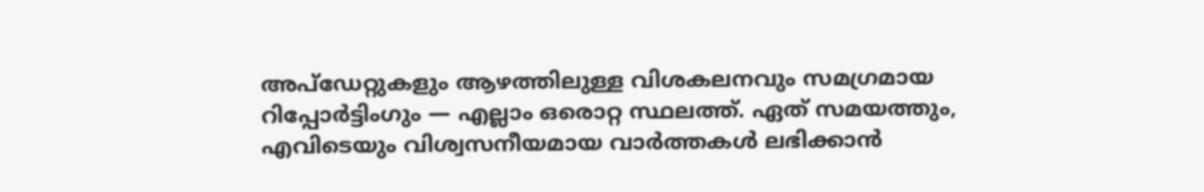അപ്ഡേറ്റുകളും ആഴത്തിലുള്ള വിശകലനവും സമഗ്രമായ റിപ്പോർട്ടിംഗും — എല്ലാം ഒരൊറ്റ സ്ഥലത്ത്. ഏത് സമയത്തും, എവിടെയും വിശ്വസനീയമായ വാർത്തകൾ ലഭിക്കാൻ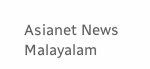Asianet News Malayalam